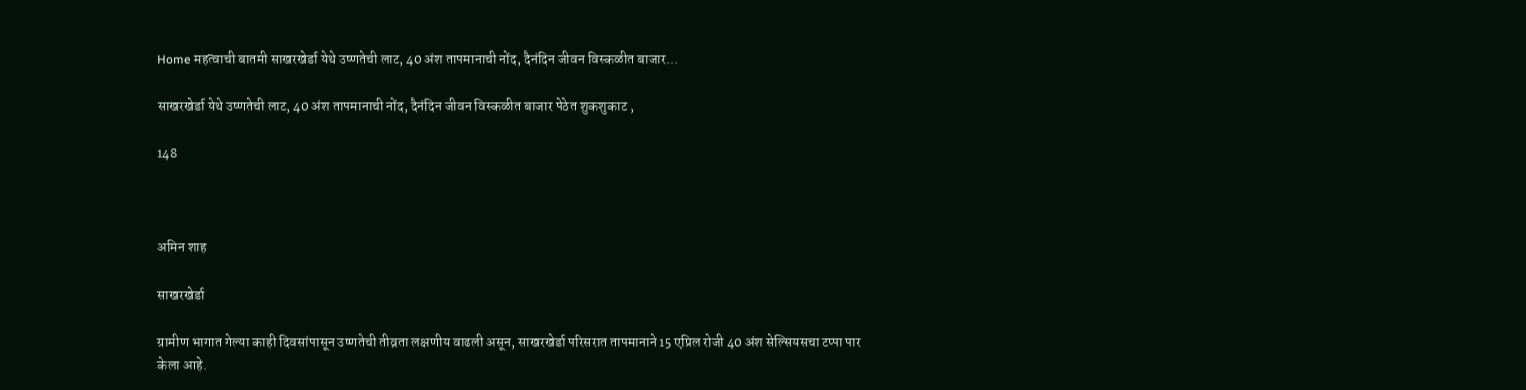Home महत्वाची बातमी साखरखेर्डा येथे उष्णतेची लाट, 40 अंश तापमानाची नोंद, दैनंदिन जीवन विस्कळीत बाजार...

साखरखेर्डा येथे उष्णतेची लाट, 40 अंश तापमानाची नोंद, दैनंदिन जीवन विस्कळीत बाजार पेठेत शुकशुकाट ,

148



अमिन शाह

साखरखेर्डा

ग्रामीण भागात गेल्या काही दिवसांपासून उष्णतेची तीव्रता लक्षणीय वाढली असून, साखरखेर्डा परिसरात तापमानाने 15 एप्रिल रोजी 40 अंश सेल्सियसचा टप्पा पार केला आहे.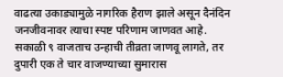वाढत्या उकाड्यामुळे नागरिक हैराण झाले असून दैनंदिन जनजीवनावर त्याचा स्पष्ट परिणाम जाणवत आहे.
सकाळी ९ वाजताच उन्हाची तीव्रता जाणवू लागते, तर दुपारी एक ते चार वाजण्याच्या सुमारास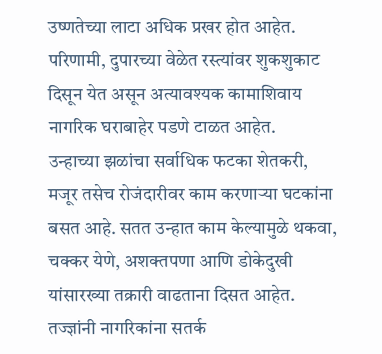उष्णतेच्या लाटा अधिक प्रखर होत आहेत. परिणामी, दुपारच्या वेळेत रस्त्यांवर शुकशुकाट दिसून येत असून अत्यावश्यक कामाशिवाय नागरिक घराबाहेर पडणे टाळत आहेत.
उन्हाच्या झळांचा सर्वाधिक फटका शेतकरी, मजूर तसेच रोजंदारीवर काम करणाऱ्या घटकांना बसत आहे. सतत उन्हात काम केल्यामुळे थकवा, चक्कर येणे, अशक्तपणा आणि डोकेदुखी यांसारख्या तक्रारी वाढताना दिसत आहेत.
तज्ज्ञांनी नागरिकांना सतर्क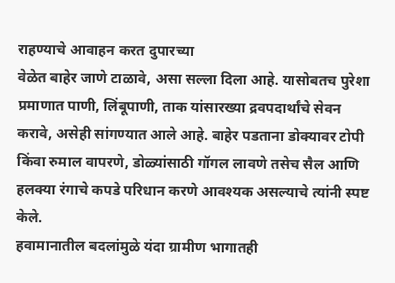राहण्याचे आवाहन करत दुपारच्या
वेळेत बाहेर जाणे टाळावे, असा सल्ला दिला आहे. यासोबतच पुरेशा
प्रमाणात पाणी, लिंबूपाणी, ताक यांसारख्या द्रवपदार्थांचे सेवन करावे, असेही सांगण्यात आले आहे. बाहेर पडताना डोक्यावर टोपी किंवा रुमाल वापरणे, डोळ्यांसाठी गॉगल लावणे तसेच सैल आणि हलक्या रंगाचे कपडे परिधान करणे आवश्यक असल्याचे त्यांनी स्पष्ट केले.
हवामानातील बदलांमुळे यंदा ग्रामीण भागातही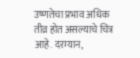उष्णतेचा प्रभाव अधिक तीव्र होत असल्याचे चित्र आहे. दरम्यान,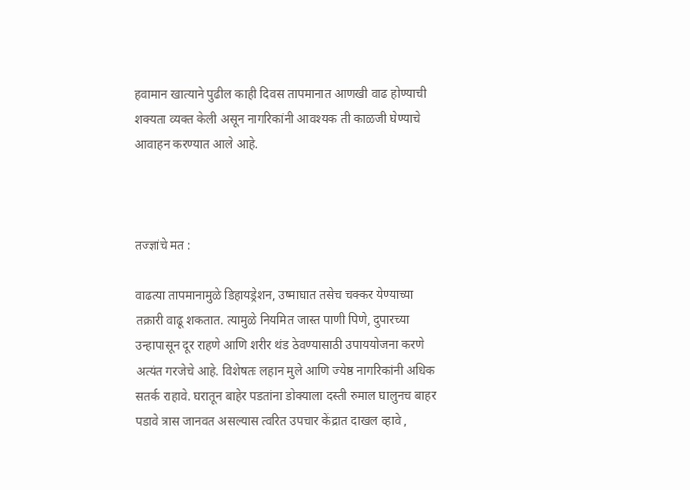हवामान खात्याने पुढील काही दिवस तापमानात आणखी वाढ होण्याची शक्यता व्यक्त केली असून नागरिकांनी आवश्यक ती काळजी घेण्याचे आवाहन करण्यात आले आहे.



तज्ज्ञांचे मत :

वाढत्या तापमानामुळे डिहायड्रेशन, उष्माघात तसेच चक्कर येण्याच्या तक्रारी वाढू शकतात. त्यामुळे नियमित जास्त पाणी पिणे, दुपारच्या उन्हापासून दूर राहणे आणि शरीर थंड ठेवण्यासाठी उपाययोजना करणे अत्यंत गरजेचे आहे. विशेषतः लहान मुले आणि ज्येष्ठ नागरिकांनी अधिक सतर्क राहावे. घरातून बाहेर पडतांना डोक्याला दस्ती रुमाल घालुनच बाहर पडावे त्रास जानवत असल्यास त्वरित उपचार केंद्रात दाखल व्हावे ,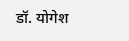डॉ. योगेश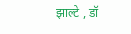झाल्टे , डॉ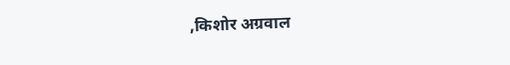,किशोर अग्रवाल